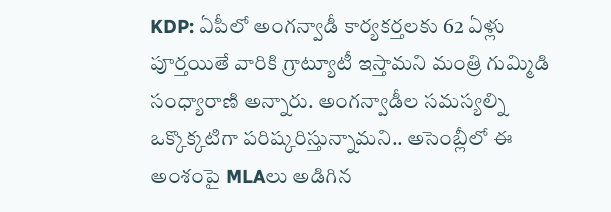KDP: ఏపీలో అంగన్వాడీ కార్యకర్తలకు 62 ఏళ్లు పూర్తయితే వారికి గ్రాట్యూటీ ఇస్తామని మంత్రి గుమ్మిడి సంధ్యారాణి అన్నారు. అంగన్వాడీల సమస్యల్ని ఒక్కొక్కటిగా పరిష్కరిస్తున్నామని.. అసెంబ్లీలో ఈ అంశంపై MLAలు అడిగిన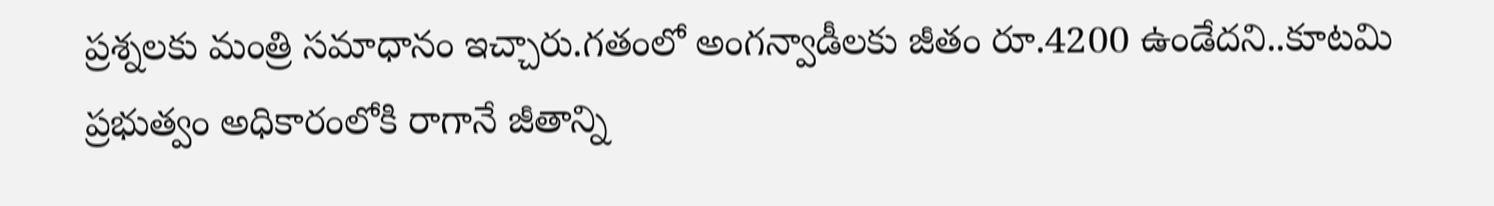ప్రశ్నలకు మంత్రి సమాధానం ఇచ్చారు.గతంలో అంగన్వాడీలకు జీతం రూ.4200 ఉండేదని..కూటమి ప్రభుత్వం అధికారంలోకి రాగానే జీతాన్ని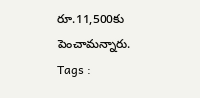రూ.11,500కు పెంచామన్నారు.
Tags :